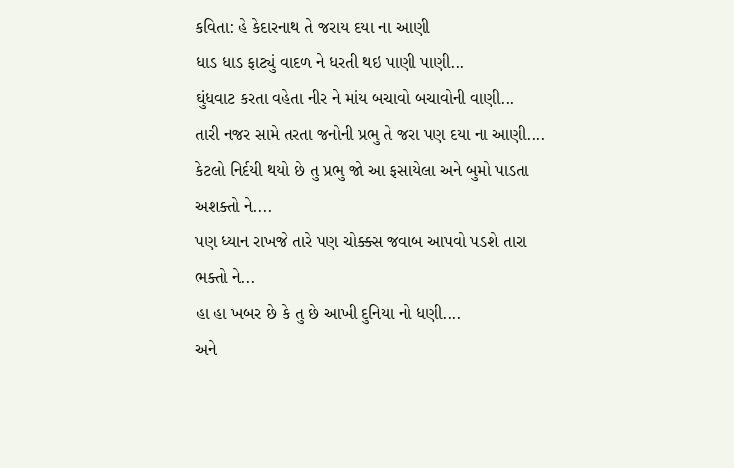કવિતા: હે કેદારનાથ તે જરાય દયા ના આણી
ધાડ ધાડ ફાટ્યું વાદળ ને ધરતી થઇ પાણી પાણી...
ઘુંધવાટ કરતા વહેતા નીર ને માંય બચાવો બચાવોની વાણી...
તારી નજર સામે તરતા જનોની પ્રભુ તે જરા પણ દયા ના આણી....
કેટલો નિર્દયી થયો છે તુ પ્રભુ જો આ ફસાયેલા અને બુમો પાડતા અશક્તો ને....
પણ ધ્યાન રાખજે તારે પણ ચોક્ક્સ જવાબ આપવો પડશે તારા ભક્તો ને...
હા હા ખબર છે કે તુ છે આખી દુનિયા નો ધણી....
અને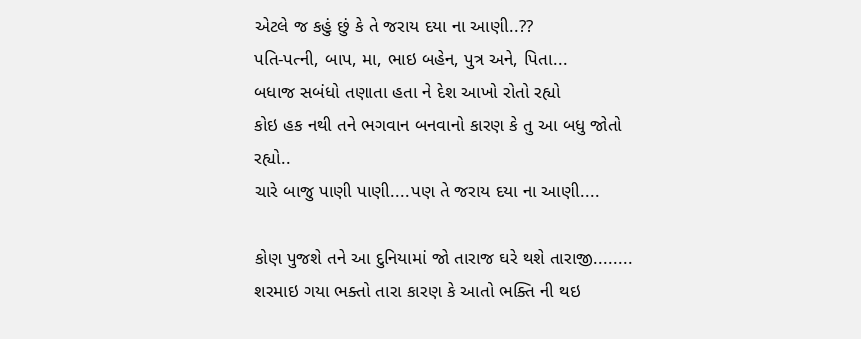એટલે જ કહું છું કે તે જરાય દયા ના આણી..??
પતિ-પત્ની, બાપ, મા, ભાઇ બહેન, પુત્ર અને, પિતા...
બધાજ સબંધો તણાતા હતા ને દેશ આખો રોતો રહ્યો
કોઇ હક નથી તને ભગવાન બનવાનો કારણ કે તુ આ બધુ જોતો રહ્યો..
ચારે બાજુ પાણી પાણી....પણ તે જરાય દયા ના આણી....

કોણ પુજશે તને આ દુનિયામાં જો તારાજ ઘરે થશે તારાજી........
શરમાઇ ગયા ભક્તો તારા કારણ કે આતો ભક્તિ ની થઇ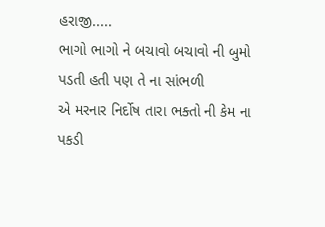હરાજી.....
ભાગો ભાગો ને બચાવો બચાવો ની બુમો પડતી હતી પણ તે ના સાંભળી
એ મરનાર નિર્દોષ તારા ભક્તો ની કેમ ના પકડી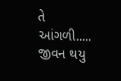તે આંગળી.....
જીવન થયુ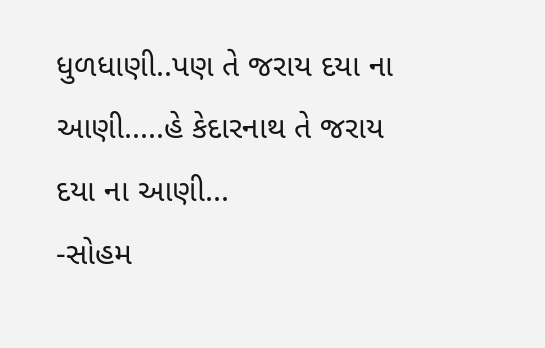ધુળધાણી..પણ તે જરાય દયા ના આણી.....હે કેદારનાથ તે જરાય દયા ના આણી...
-સોહમ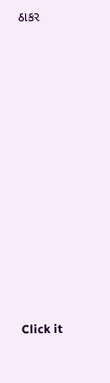ઠાકર












Click it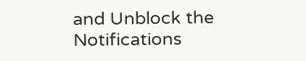and Unblock the Notifications